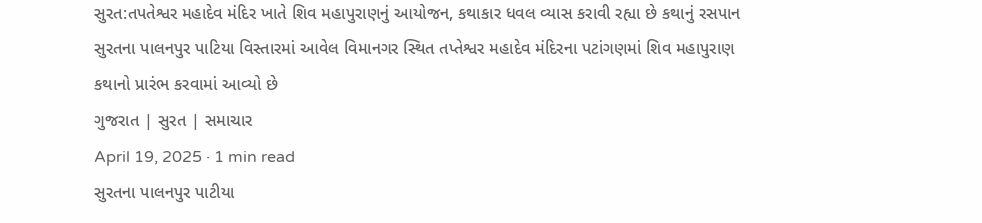સુરત:તપતેશ્વર મહાદેવ મંદિર ખાતે શિવ મહાપુરાણનું આયોજન, કથાકાર ધવલ વ્યાસ કરાવી રહ્યા છે કથાનું રસપાન
સુરતના પાલનપુર પાટિયા વિસ્તારમાં આવેલ વિમાનગર સ્થિત તપ્તેશ્વર મહાદેવ મંદિરના પટાંગણમાં શિવ મહાપુરાણ કથાનો પ્રારંભ કરવામાં આવ્યો છે
ગુજરાત | સુરત | સમાચાર
April 19, 2025 · 1 min read
સુરતના પાલનપુર પાટીયા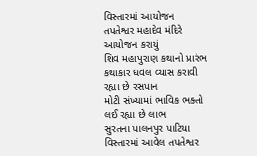વિસ્તારમાં આયોજન
તપતેશ્વર મહાદેવ મંદિરે આયોજન કરાયું
શિવ મહાપુરાણ કથાનો પ્રારંભ
કથાકાર ધવલ વ્યાસ કરાવી રહ્યા છે રસપાન
મોટી સંખ્યામાં ભાવિક ભક્તો લઈ રહ્યા છે લાભ
સુરતના પાલનપુર પાટિયા વિસ્તારમાં આવેલ તપતેશ્વર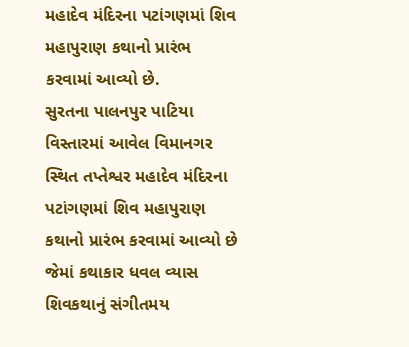મહાદેવ મંદિરના પટાંગણમાં શિવ મહાપુરાણ કથાનો પ્રારંભ કરવામાં આવ્યો છે.
સુરતના પાલનપુર પાટિયા વિસ્તારમાં આવેલ વિમાનગર સ્થિત તપ્તેશ્વર મહાદેવ મંદિરના પટાંગણમાં શિવ મહાપુરાણ કથાનો પ્રારંભ કરવામાં આવ્યો છે જેમાં કથાકાર ધવલ વ્યાસ શિવકથાનું સંગીતમય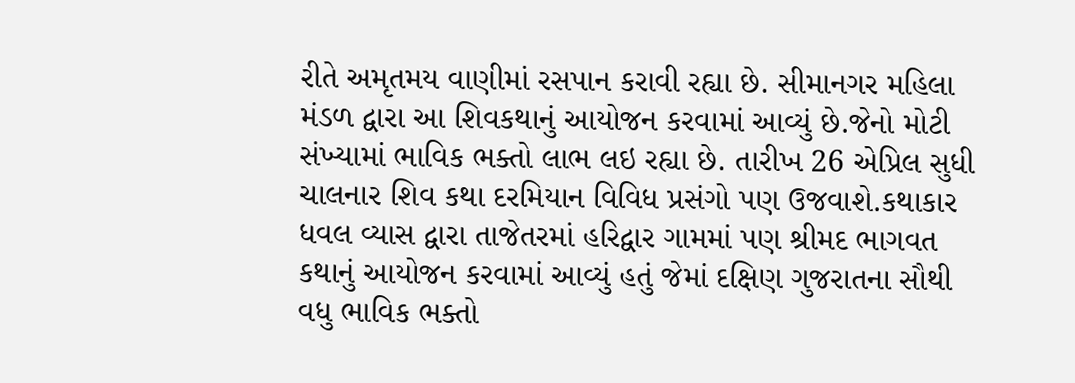રીતે અમૃતમય વાણીમાં રસપાન કરાવી રહ્યા છે. સીમાનગર મહિલા મંડળ દ્વારા આ શિવકથાનું આયોજન કરવામાં આવ્યું છે.જેનો મોટી સંખ્યામાં ભાવિક ભક્તો લાભ લઇ રહ્યા છે. તારીખ 26 એપ્રિલ સુધી ચાલનાર શિવ કથા દરમિયાન વિવિધ પ્રસંગો પણ ઉજવાશે.કથાકાર ધવલ વ્યાસ દ્વારા તાજેતરમાં હરિદ્વાર ગામમાં પણ શ્રીમદ ભાગવત કથાનું આયોજન કરવામાં આવ્યું હતું જેમાં દક્ષિણ ગુજરાતના સૌથી વધુ ભાવિક ભક્તો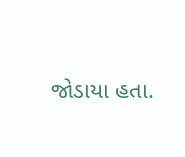જોડાયા હતા.